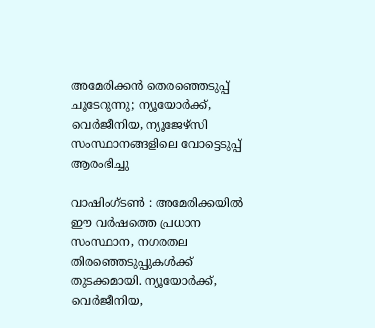അമേരിക്കൻ തെരഞ്ഞെടുപ്പ് ചൂടേറുന്നു; ന്യൂയോർക്ക്, വെർജീനിയ, ന്യൂജേഴ്സി സംസ്ഥാനങ്ങളിലെ വോട്ടെടുപ്പ് ആരംഭിച്ചു

വാഷിംഗ്ടൺ : അമേരിക്കയിൽ ഈ വർഷത്തെ പ്രധാന സംസ്ഥാന, നഗരതല തിരഞ്ഞെടുപ്പുകൾക്ക് തുടക്കമായി. ന്യൂയോർക്ക്, വെർജീനിയ,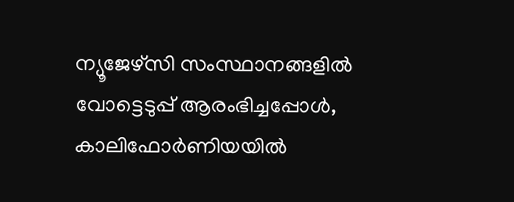ന്യൂജേഴ്സി സംസ്ഥാനങ്ങളിൽ വോട്ടെടുപ്പ് ആരംഭിച്ചപ്പോൾ, കാലിഫോർണിയയിൽ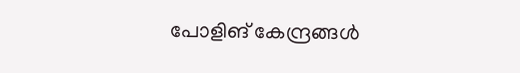പോളിങ് കേന്ദ്രങ്ങൾ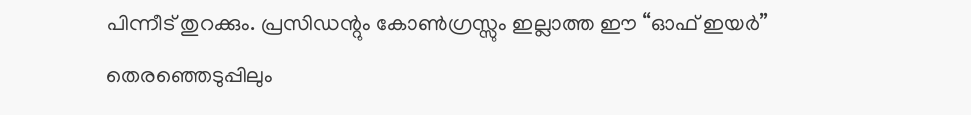പിന്നീട് തുറക്കും. പ്രസിഡന്റും കോൺഗ്രസ്സും ഇല്ലാത്ത ഈ “ഓഫ് ഇയർ” തെരഞ്ഞെടുപ്പിലും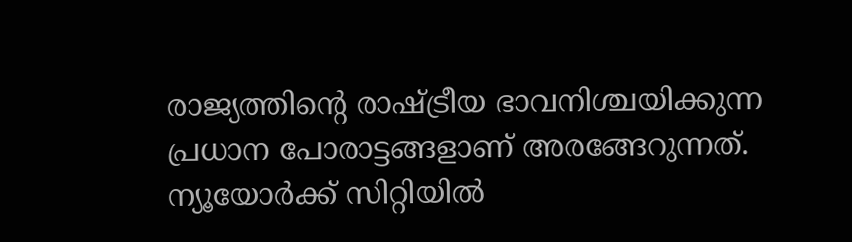രാജ്യത്തിന്റെ രാഷ്ട്രീയ ഭാവനിശ്ചയിക്കുന്ന പ്രധാന പോരാട്ടങ്ങളാണ് അരങ്ങേറുന്നത്.
ന്യൂയോർക്ക് സിറ്റിയിൽ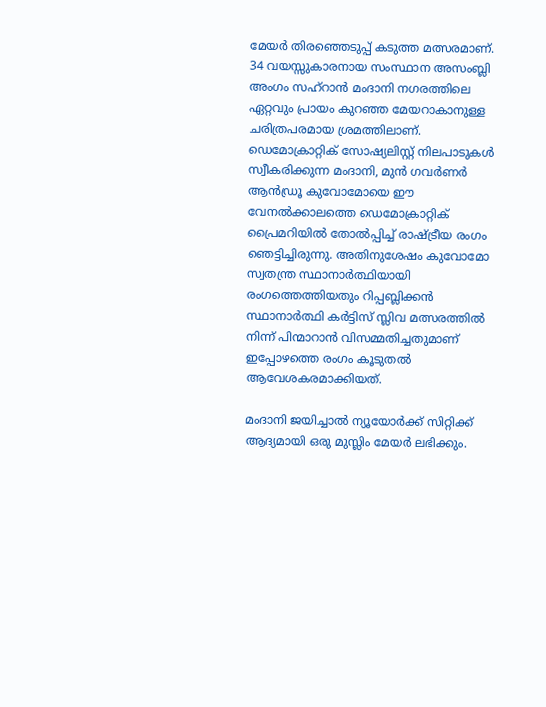മേയർ തിരഞ്ഞെടുപ്പ് കടുത്ത മത്സരമാണ്. 34 വയസ്സുകാരനായ സംസ്ഥാന അസംബ്ലി അംഗം സഹ്റാൻ മംദാനി നഗരത്തിലെ ഏറ്റവും പ്രായം കുറഞ്ഞ മേയറാകാനുള്ള ചരിത്രപരമായ ശ്രമത്തിലാണ്. ഡെമോക്രാറ്റിക് സോഷ്യലിസ്റ്റ് നിലപാടുകൾ സ്വീകരിക്കുന്ന മംദാനി, മുൻ ഗവർണർ ആൻഡ്രൂ കുവോമോയെ ഈ വേനൽക്കാലത്തെ ഡെമോക്രാറ്റിക് പ്രൈമറിയിൽ തോൽപ്പിച്ച് രാഷ്ട്രീയ രംഗം ഞെട്ടിച്ചിരുന്നു. അതിനുശേഷം കുവോമോ സ്വതന്ത്ര സ്ഥാനാർത്ഥിയായി രംഗത്തെത്തിയതും റിപ്പബ്ലിക്കൻ സ്ഥാനാർത്ഥി കർട്ടിസ് സ്ലിവ മത്സരത്തിൽ നിന്ന് പിന്മാറാൻ വിസമ്മതിച്ചതുമാണ് ഇപ്പോഴത്തെ രംഗം കൂടുതൽ ആവേശകരമാക്കിയത്.

മംദാനി ജയിച്ചാൽ ന്യൂയോർക്ക് സിറ്റിക്ക് ആദ്യമായി ഒരു മുസ്ലിം മേയർ ലഭിക്കും.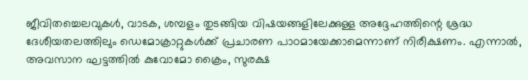ജീവിതച്ചെലവുകൾ, വാടക, ശമ്പളം തുടങ്ങിയ വിഷയങ്ങളിലേക്കുള്ള അദ്ദേഹത്തിന്റെ ശ്രദ്ധ ദേശീയതലത്തിലും ഡെമോക്രാറ്റുകൾക്ക് പ്രചാരണ പാഠമായേക്കാമെന്നാണ് നിരീക്ഷണം. എന്നാൽ, അവസാന ഘട്ടത്തിൽ കുവോമോ ക്രൈം, സുരക്ഷ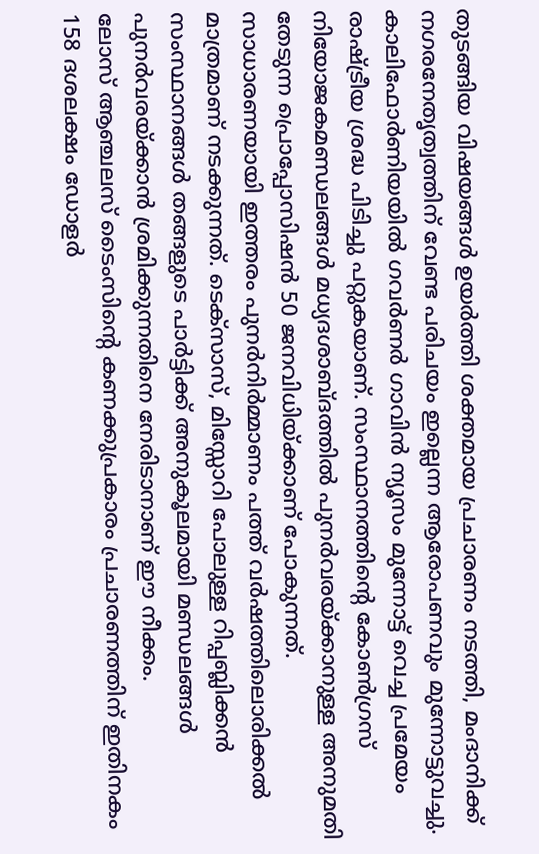തുടങ്ങിയ വിഷയങ്ങൾ ഉയർത്തി ശക്തമായ പ്രചാരണം നടത്തി, മംദാനിക്ക് നഗരനേതൃത്വത്തിന് വേണ്ട പരിചയം ഇല്ലെന്ന ആരോപണവും മുന്നോട്ടുവച്ചു.
കാലിഫോർണിയയിൽ ഗവർണർ ഗാവിൻ ന്യൂസം മുന്നോട്ട് വെച്ച പ്രമേയം രാഷ്ട്രീയ ശ്രദ്ധ പിടിച്ചു പറ്റുകയാണ്. സംസ്ഥാനത്തിന്റെ കോൺഗ്രസ് നിയോജകമണ്ഡലങ്ങൾ മധ്യദശാബ്ദത്തിൽ പുനർവരയ്ക്കാനുള്ള അനുമതി തേടുന്ന പ്രൊപ്പോസിഷൻ 50 ജനവിധിയ്ക്കാണ് പോകുന്നത്. സാധാരണയായി ഇത്തരം പുനർനിർമ്മാണം പത്ത് വർഷത്തിലൊരിക്കൽ മാത്രമാണ് നടക്കുന്നത്. ടെക്സാസ്, മിസ്സോറി പോലുള്ള റിപ്പബ്ലിക്കൻ സംസ്ഥാനങ്ങൾ തങ്ങളുടെ പാർട്ടിക്ക് അനുകൂലമായി മണ്ഡലങ്ങൾ പുനർവരയ്ക്കാൻ ശ്രമിക്കുന്നതിനെ നേരിടാനാണ് ഈ നീക്കം.
ലോസ് ആഞ്ചലസ് ടൈംസിന്റെ കണക്കുപ്രകാരം പ്രചാരണത്തിന് ഇതിനകം 158 ദശലക്ഷം ഡോളർ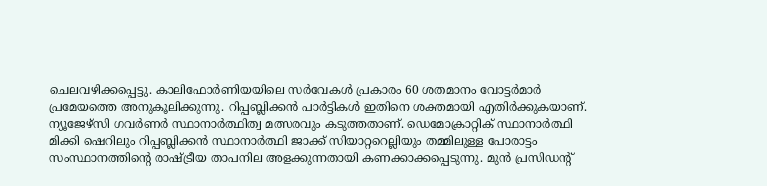ചെലവഴിക്കപ്പെട്ടു. കാലിഫോർണിയയിലെ സർവേകൾ പ്രകാരം 60 ശതമാനം വോട്ടർമാർ പ്രമേയത്തെ അനുകൂലിക്കുന്നു. റിപ്പബ്ലിക്കൻ പാർട്ടികൾ ഇതിനെ ശക്തമായി എതിർക്കുകയാണ്.
ന്യൂജേഴ്സി ഗവർണർ സ്ഥാനാർത്ഥിത്വ മത്സരവും കടുത്തതാണ്. ഡെമോക്രാറ്റിക് സ്ഥാനാർത്ഥി മിക്കി ഷെറിലും റിപ്പബ്ലിക്കൻ സ്ഥാനാർത്ഥി ജാക്ക് സിയാറ്ററെല്ലിയും തമ്മിലുള്ള പോരാട്ടം സംസ്ഥാനത്തിന്റെ രാഷ്ട്രീയ താപനില അളക്കുന്നതായി കണക്കാക്കപ്പെടുന്നു. മുൻ പ്രസിഡന്റ്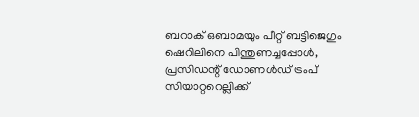ബറാക് ഒബാമയും പീറ്റ് ബട്ടിജെഗും ഷെറിലിനെ പിന്തുണച്ചപ്പോൾ, പ്രസിഡന്റ് ഡോണൾഡ് ട്രംപ് സിയാറ്ററെല്ലിക്ക്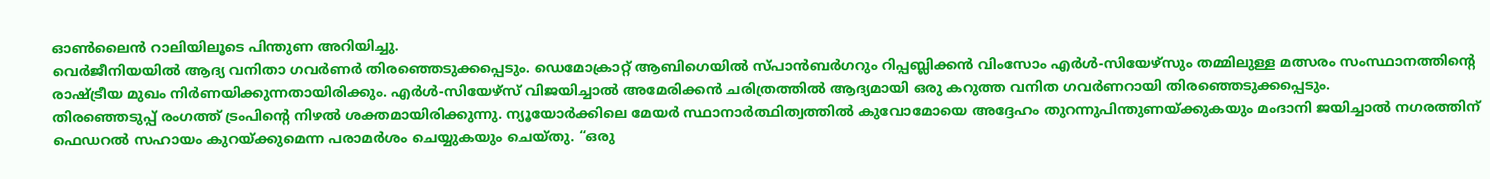ഓൺലൈൻ റാലിയിലൂടെ പിന്തുണ അറിയിച്ചു.
വെർജീനിയയിൽ ആദ്യ വനിതാ ഗവർണർ തിരഞ്ഞെടുക്കപ്പെടും. ഡെമോക്രാറ്റ് ആബിഗെയിൽ സ്പാൻബർഗറും റിപ്പബ്ലിക്കൻ വിംസോം എർൾ-സിയേഴ്സും തമ്മിലുള്ള മത്സരം സംസ്ഥാനത്തിന്റെ രാഷ്ട്രീയ മുഖം നിർണയിക്കുന്നതായിരിക്കും. എർൾ-സിയേഴ്സ് വിജയിച്ചാൽ അമേരിക്കൻ ചരിത്രത്തിൽ ആദ്യമായി ഒരു കറുത്ത വനിത ഗവർണറായി തിരഞ്ഞെടുക്കപ്പെടും.
തിരഞ്ഞെടുപ്പ് രംഗത്ത് ട്രംപിന്റെ നിഴൽ ശക്തമായിരിക്കുന്നു. ന്യൂയോർക്കിലെ മേയർ സ്ഥാനാർത്ഥിത്വത്തിൽ കുവോമോയെ അദ്ദേഹം തുറന്നുപിന്തുണയ്ക്കുകയും മംദാനി ജയിച്ചാൽ നഗരത്തിന് ഫെഡറൽ സഹായം കുറയ്ക്കുമെന്ന പരാമർശം ചെയ്യുകയും ചെയ്തു. “ഒരു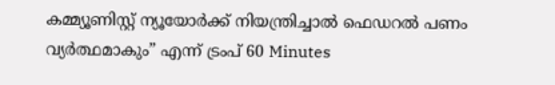കമ്മ്യൂണിസ്റ്റ് ന്യൂയോർക്ക് നിയന്ത്രിച്ചാൽ ഫെഡറൽ പണം വ്യർത്ഥമാകും” എന്ന് ട്രംപ് 60 Minutes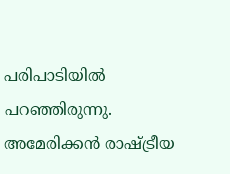പരിപാടിയിൽ പറഞ്ഞിരുന്നു.
അമേരിക്കൻ രാഷ്ട്രീയ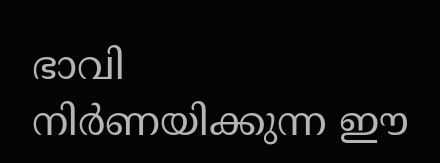ഭാവി നിർണയിക്കുന്ന ഈ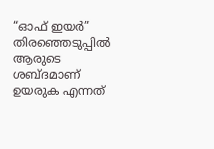“ഓഫ് ഇയർ” തിരഞ്ഞെടുപ്പിൽ ആരുടെ ശബ്ദമാണ് ഉയരുക എന്നത്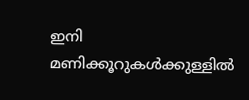ഇനി മണിക്കൂറുകൾക്കുള്ളിൽ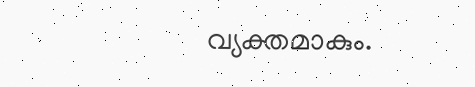വ്യക്തമാകും.